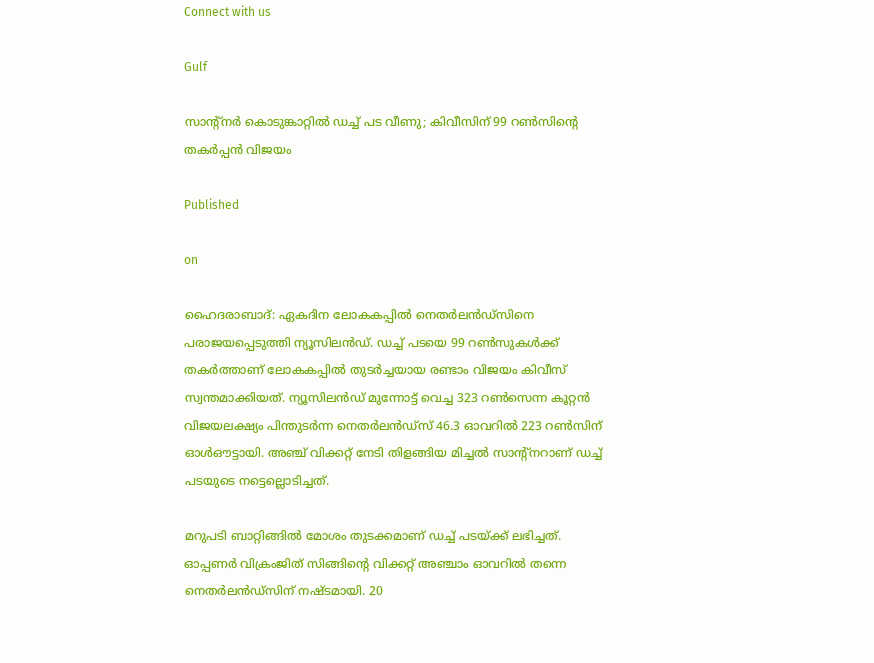Connect with us

Gulf

സാന്റ്‌നര്‍ കൊടുങ്കാറ്റില്‍ ഡച്ച് പട വീണു; കിവീസിന് 99 റണ്‍സിന്‍റെ തകര്‍പ്പന്‍ വിജയം

Published

on

ഹൈദരാബാദ്: ഏകദിന ലോകകപ്പില്‍ നെതര്‍ലന്‍ഡ്‌സിനെ പരാജയപ്പെടുത്തി ന്യൂസിലന്‍ഡ്. ഡച്ച് പടയെ 99 റണ്‍സുകള്‍ക്ക് തകര്‍ത്താണ് ലോകകപ്പില്‍ തുടര്‍ച്ചയായ രണ്ടാം വിജയം കിവീസ് സ്വന്തമാക്കിയത്. ന്യൂസിലന്‍ഡ് മുന്നോട്ട് വെച്ച 323 റണ്‍സെന്ന കൂറ്റന്‍ വിജയലക്ഷ്യം പിന്തുടര്‍ന്ന നെതര്‍ലന്‍ഡ്‌സ് 46.3 ഓവറില്‍ 223 റണ്‍സിന് ഓള്‍ഔട്ടായി. അഞ്ച് വിക്കറ്റ് നേടി തിളങ്ങിയ മിച്ചല്‍ സാന്റ്‌നറാണ് ഡച്ച് പടയുടെ നട്ടെല്ലൊടിച്ചത്.

മറുപടി ബാറ്റിങ്ങില്‍ മോശം തുടക്കമാണ് ഡച്ച് പടയ്ക്ക് ലഭിച്ചത്. ഓപ്പണര്‍ വിക്രംജിത് സിങ്ങിന്റെ വിക്കറ്റ് അഞ്ചാം ഓവറില്‍ തന്നെ നെതര്‍ലന്‍ഡ്‌സിന് നഷ്ടമായി. 20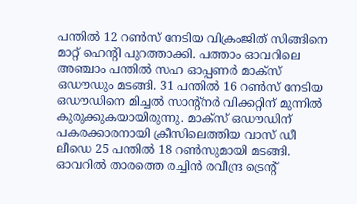പന്തില്‍ 12 റണ്‍സ് നേടിയ വിക്രംജിത് സിങ്ങിനെ മാറ്റ് ഹെന്റി പുറത്താക്കി. പത്താം ഓവറിലെ അഞ്ചാം പന്തില്‍ സഹ ഓപ്പണര്‍ മാക്‌സ് ഒഡൗഡും മടങ്ങി. 31 പന്തില്‍ 16 റണ്‍സ് നേടിയ ഒഡൗഡിനെ മിച്ചല്‍ സാന്റ്‌നര്‍ വിക്കറ്റിന് മുന്നില്‍ കുരുക്കുകയായിരുന്നു. മാക്‌സ് ഒഡൗഡിന് പകരക്കാരനായി ക്രീസിലെത്തിയ വാസ് ഡീ ലീഡെ 25 പന്തില്‍ 18 റണ്‍സുമായി മടങ്ങി. ഓവറില്‍ താരത്തെ രച്ചിന്‍ രവീന്ദ്ര ട്രെന്റ്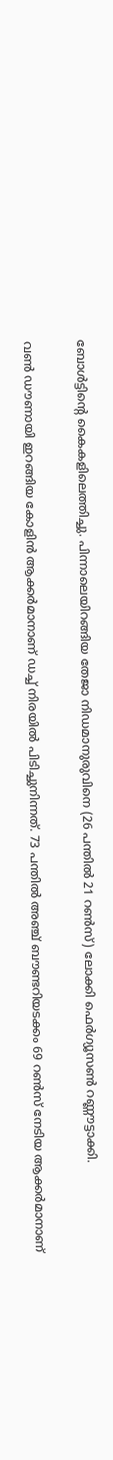ബോള്‍ട്ടിന്റെ കൈകളിലെത്തിച്ചു. പിന്നാലെയിറങ്ങിയ തേജാ നിഡമാനുരുവിനെ (26 പന്തില്‍ 21 റണ്‍സ്) ലോക്കി ഫെര്‍ഗ്യൂസണ്‍ റണ്ണൗട്ടാക്കി.

വണ്‍ ഡൗണായി ഇറങ്ങിയ കോളിന്‍ ആക്കര്‍മാനാണ് ഡച്ച് നിരയില്‍ പിടിച്ചുനിന്നത്. 73 പന്തില്‍ അഞ്ച് ബൗണ്ടറിയടക്കം 69 റണ്‍സ് നേടിയ ആക്കര്‍മാനാണ്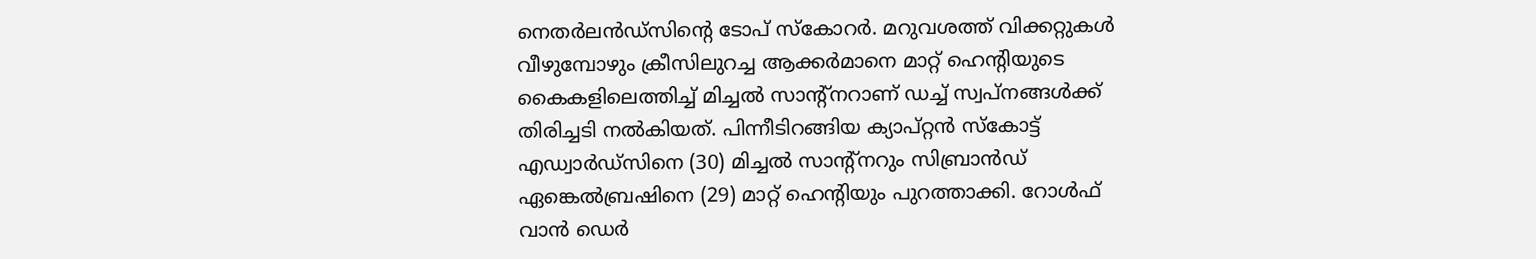നെതര്‍ലന്‍ഡ്‌സിന്റെ ടോപ് സ്‌കോറര്‍. മറുവശത്ത് വിക്കറ്റുകള്‍ വീഴുമ്പോഴും ക്രീസിലുറച്ച ആക്കര്‍മാനെ മാറ്റ് ഹെന്റിയുടെ കൈകളിലെത്തിച്ച് മിച്ചല്‍ സാന്റ്‌നറാണ് ഡച്ച് സ്വപ്‌നങ്ങള്‍ക്ക് തിരിച്ചടി നല്‍കിയത്. പിന്നീടിറങ്ങിയ ക്യാപ്റ്റന്‍ സ്‌കോട്ട് എഡ്വാര്‍ഡ്‌സിനെ (30) മിച്ചല്‍ സാന്റ്‌നറും സിബ്രാന്‍ഡ് ഏങ്കെല്‍ബ്രഷിനെ (29) മാറ്റ് ഹെന്റിയും പുറത്താക്കി. റോള്‍ഫ് വാന്‍ ഡെര്‍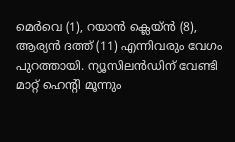മെര്‍വെ (1), റയാന്‍ ക്ലെയ്ന്‍ (8), ആര്യന്‍ ദത്ത് (11) എന്നിവരും വേഗം പുറത്തായി. ന്യൂസിലന്‍ഡിന് വേണ്ടി മാറ്റ് ഹെന്റി മൂന്നും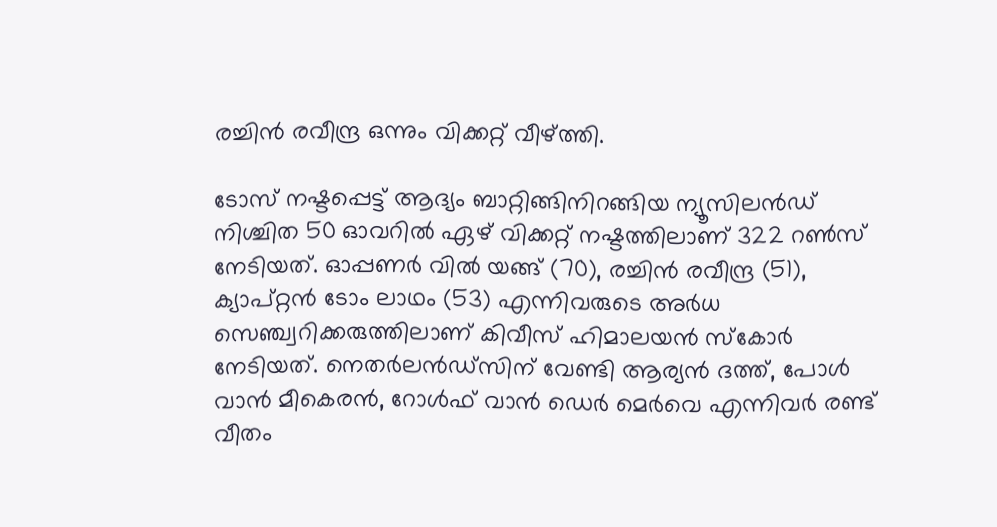രച്ചിന്‍ രവീന്ദ്ര ഒന്നും വിക്കറ്റ് വീഴ്ത്തി.

ടോസ് നഷ്ടപ്പെട്ട് ആദ്യം ബാറ്റിങ്ങിനിറങ്ങിയ ന്യൂസിലന്‍ഡ് നിശ്ചിത 50 ഓവറില്‍ ഏഴ് വിക്കറ്റ് നഷ്ടത്തിലാണ് 322 റണ്‍സ് നേടിയത്. ഓപ്പണര്‍ വില്‍ യങ്ങ് (70), രച്ചിന്‍ രവീന്ദ്ര (51), ക്യാപ്റ്റന്‍ ടോം ലാഥം (53) എന്നിവരുടെ അര്‍ധ സെഞ്ച്വറിക്കരുത്തിലാണ് കിവീസ് ഹിമാലയന്‍ സ്‌കോര്‍ നേടിയത്. നെതര്‍ലന്‍ഡ്സിന് വേണ്ടി ആര്യന്‍ ദത്ത്, പോള്‍ വാന്‍ മീകെരന്‍, റോള്‍ഫ് വാന്‍ ഡെര്‍ മെര്‍വെ എന്നിവര്‍ രണ്ട് വീതം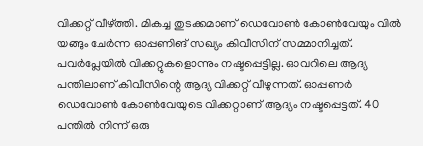വിക്കറ്റ് വീഴ്ത്തി. മികച്ച തുടക്കമാണ് ഡെവോണ്‍ കോണ്‍വേയും വില്‍ യങ്ങും ചേര്‍ന്ന ഓപ്പണിങ് സഖ്യം കിവീസിന് സമ്മാനിച്ചത്. പവര്‍പ്ലേയില്‍ വിക്കറ്റുകളൊന്നും നഷ്ടപ്പെട്ടില്ല. ഓവറിലെ ആദ്യ പന്തിലാണ് കിവീസിന്റെ ആദ്യ വിക്കറ്റ് വീഴുന്നത്. ഓപ്പണര്‍ ഡെവോണ്‍ കോണ്‍വേയുടെ വിക്കറ്റാണ് ആദ്യം നഷ്ടപ്പെട്ടത്. 40 പന്തില്‍ നിന്ന് ഒരു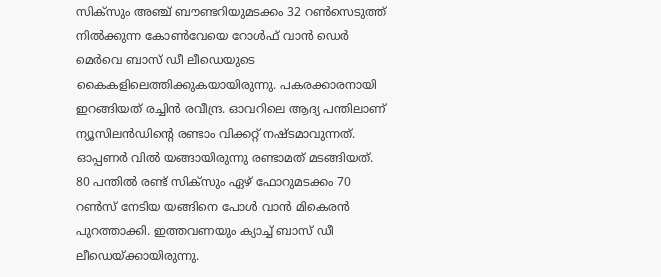സിക്സും അഞ്ച് ബൗണ്ടറിയുമടക്കം 32 റണ്‍സെടുത്ത് നില്‍ക്കുന്ന കോണ്‍വേയെ റോള്‍ഫ് വാന്‍ ഡെര്‍ മെര്‍വെ ബാസ് ഡീ ലീഡെയുടെ കൈകളിലെത്തിക്കുകയായിരുന്നു. പകരക്കാരനായി ഇറങ്ങിയത് രച്ചിന്‍ രവീന്ദ്ര. ഓവറിലെ ആദ്യ പന്തിലാണ് ന്യൂസിലന്‍ഡിന്റെ രണ്ടാം വിക്കറ്റ് നഷ്ടമാവുന്നത്. ഓപ്പണര്‍ വില്‍ യങ്ങായിരുന്നു രണ്ടാമത് മടങ്ങിയത്. 80 പന്തില്‍ രണ്ട് സിക്സും ഏഴ് ഫോറുമടക്കം 70 റണ്‍സ് നേടിയ യങ്ങിനെ പോള്‍ വാന്‍ മികെരന്‍ പുറത്താക്കി. ഇത്തവണയും ക്യാച്ച് ബാസ് ഡീ ലീഡെയ്ക്കായിരുന്നു.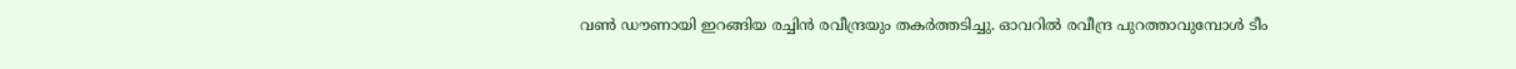വണ്‍ ഡൗണായി ഇറങ്ങിയ രച്ചിന്‍ രവീന്ദ്രയും തകര്‍ത്തടിച്ചു. ഓവറില്‍ രവീന്ദ്ര പുറത്താവുമ്പോള്‍ ടീം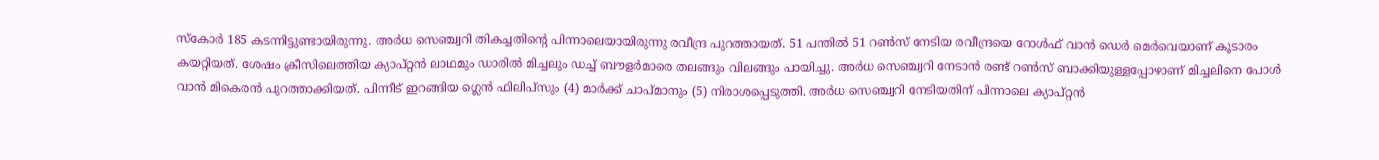സ്‌കോര്‍ 185 കടന്നിട്ടുണ്ടായിരുന്നു. അര്‍ധ സെഞ്ച്വറി തികച്ചതിന്റെ പിന്നാലെയായിരുന്നു രവീന്ദ്ര പുറത്തായത്. 51 പന്തില്‍ 51 റണ്‍സ് നേടിയ രവീന്ദ്രയെ റോള്‍ഫ് വാന്‍ ഡെര്‍ മെര്‍വെയാണ് കൂടാരം കയറ്റിയത്. ശേഷം ക്രീസിലെത്തിയ ക്യാപ്റ്റന്‍ ലാഥമും ഡാരില്‍ മിച്ചലും ഡച്ച് ബൗളര്‍മാരെ തലങ്ങും വിലങ്ങും പായിച്ചു. അര്‍ധ സെഞ്ച്വറി നേടാന്‍ രണ്ട് റണ്‍സ് ബാക്കിയുള്ളപ്പോഴാണ് മിച്ചലിനെ പോള്‍ വാന്‍ മികെരന്‍ പുറത്താക്കിയത്. പിന്നീട് ഇറങ്ങിയ ഗ്ലെന്‍ ഫിലിപ്സും (4) മാര്‍ക്ക് ചാപ്മാനും (5) നിരാശപ്പെടുത്തി. അര്‍ധ സെഞ്ച്വറി നേടിയതിന് പിന്നാലെ ക്യാപ്റ്റന്‍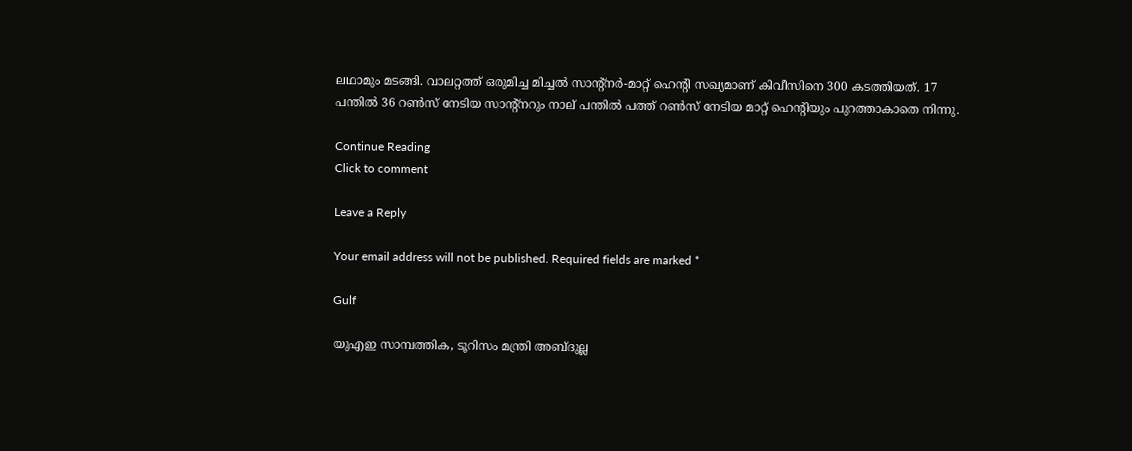ലഥാമും മടങ്ങി. വാലറ്റത്ത് ഒരുമിച്ച മിച്ചല്‍ സാന്റ്നര്‍-മാറ്റ് ഹെന്റി സഖ്യമാണ് കിവീസിനെ 300 കടത്തിയത്. 17 പന്തില്‍ 36 റണ്‍സ് നേടിയ സാന്റ്നറും നാല് പന്തില്‍ പത്ത് റണ്‍സ് നേടിയ മാറ്റ് ഹെന്റിയും പുറത്താകാതെ നിന്നു.

Continue Reading
Click to comment

Leave a Reply

Your email address will not be published. Required fields are marked *

Gulf

യുഎഇ സാമ്പത്തിക, ടൂറിസം മന്ത്രി അബ്ദുല്ല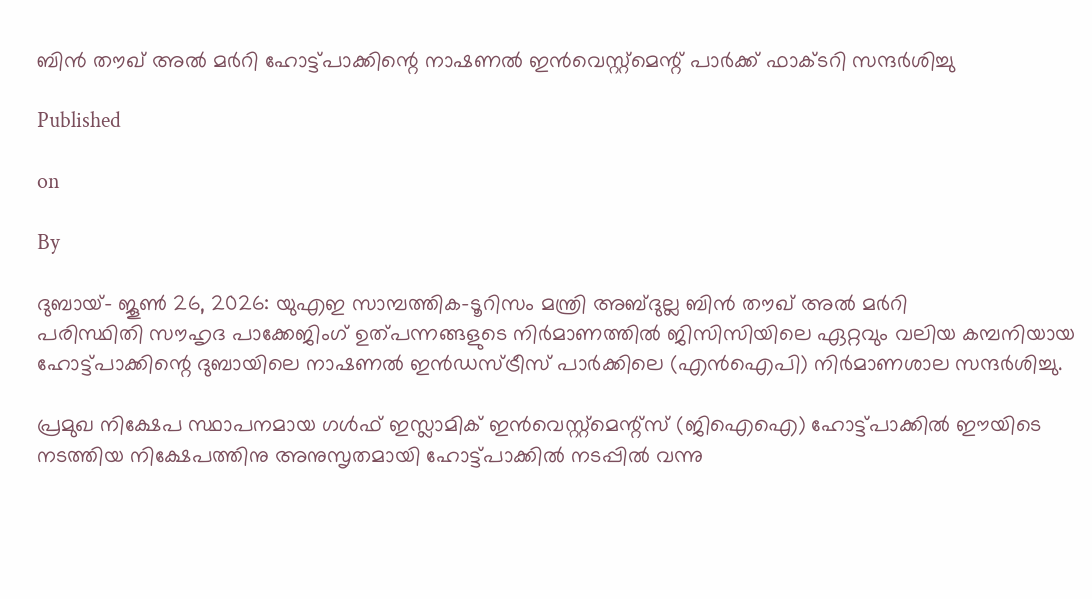ബിന്‍ തൗഖ് അല്‍ മര്‍റി ഹോട്ട്‌പാക്കിന്റെ നാഷണൽ ഇൻവെസ്റ്റ്മെന്റ് പാർക്ക് ഫാക്ടറി സന്ദർശിച്ചു

Published

on

By

ദുബായ്– ജൂണ്‍ 26, 2026: യുഎഇ സാമ്പത്തിക-ടൂറിസം മന്ത്രി അബ്ദുല്ല ബിന്‍ തൗഖ് അല്‍ മര്‍റി
പരിസ്ഥിതി സൗഹൃദ പാക്കേജിംഗ് ഉത്പന്നങ്ങളുടെ നിർമാണത്തിൽ ജിസിസിയിലെ ഏറ്റവും വലിയ കമ്പനിയായ ഹോട്ട്‌പാക്കിന്റെ ദുബായിലെ നാഷണല്‍ ഇന്‍ഡസ്ട്രീസ് പാര്‍ക്കിലെ (എന്‍ഐപി) നിര്‍മാണശാല സന്ദർശിച്ചു.

പ്രമുഖ നിക്ഷേപ സ്ഥാപനമായ ഗള്‍ഫ് ഇസ്ലാമിക് ഇന്‍വെസ്റ്റ്‌മെന്റ്സ് (ജിഐഐ) ഹോട്ട്‌പാക്കില്‍ ഈയിടെ നടത്തിയ നിക്ഷേപത്തിനു അനുസൃതമായി ഹോട്ട്‌പാക്കിൽ നടപ്പിൽ വന്നു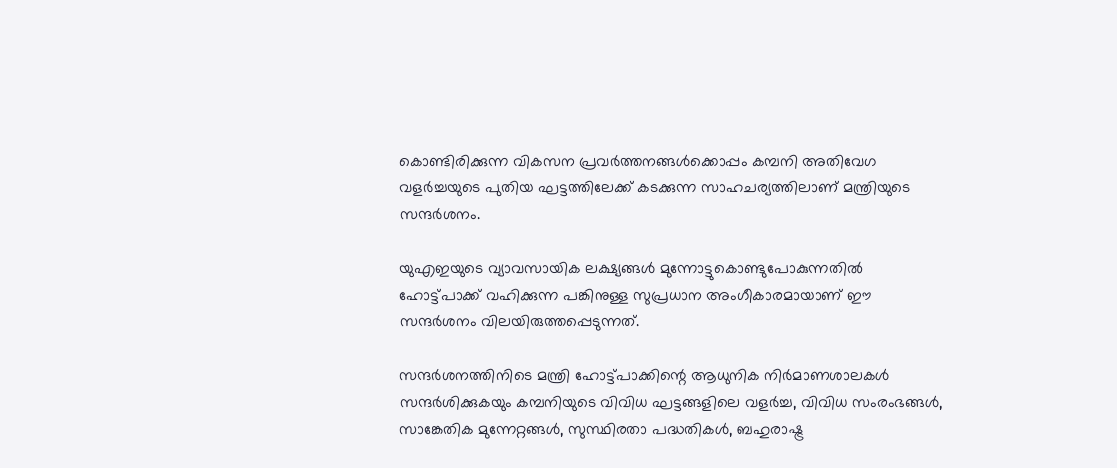കൊണ്ടിരിക്കുന്ന വികസന പ്രവർത്തനങ്ങൾക്കൊപ്പം കമ്പനി അതിവേഗ വളര്‍ച്ചയുടെ പുതിയ ഘട്ടത്തിലേക്ക് കടക്കുന്ന സാഹചര്യത്തിലാണ് മന്ത്രിയുടെ സന്ദര്‍ശനം.

യുഎഇയുടെ വ്യാവസായിക ലക്ഷ്യങ്ങള്‍ മുന്നോട്ടുകൊണ്ടുപോകുന്നതില്‍ ഹോട്ട്‌പാക്ക് വഹിക്കുന്ന പങ്കിനുള്ള സുപ്രധാന അംഗീകാരമായാണ് ഈ സന്ദര്‍ശനം വിലയിരുത്തപ്പെടുന്നത്.

സന്ദര്‍ശനത്തിനിടെ മന്ത്രി ഹോട്ട്‌പാക്കിന്റെ ആധുനിക നിര്‍മാണശാലകള്‍ സന്ദര്‍ശിക്കുകയും കമ്പനിയുടെ വിവിധ ഘട്ടങ്ങളിലെ വളര്‍ച്ച, വിവിധ സംരംഭങ്ങള്‍, സാങ്കേതിക മുന്നേറ്റങ്ങള്‍, സുസ്ഥിരതാ പദ്ധതികൾ, ബഹുരാഷ്ട്ര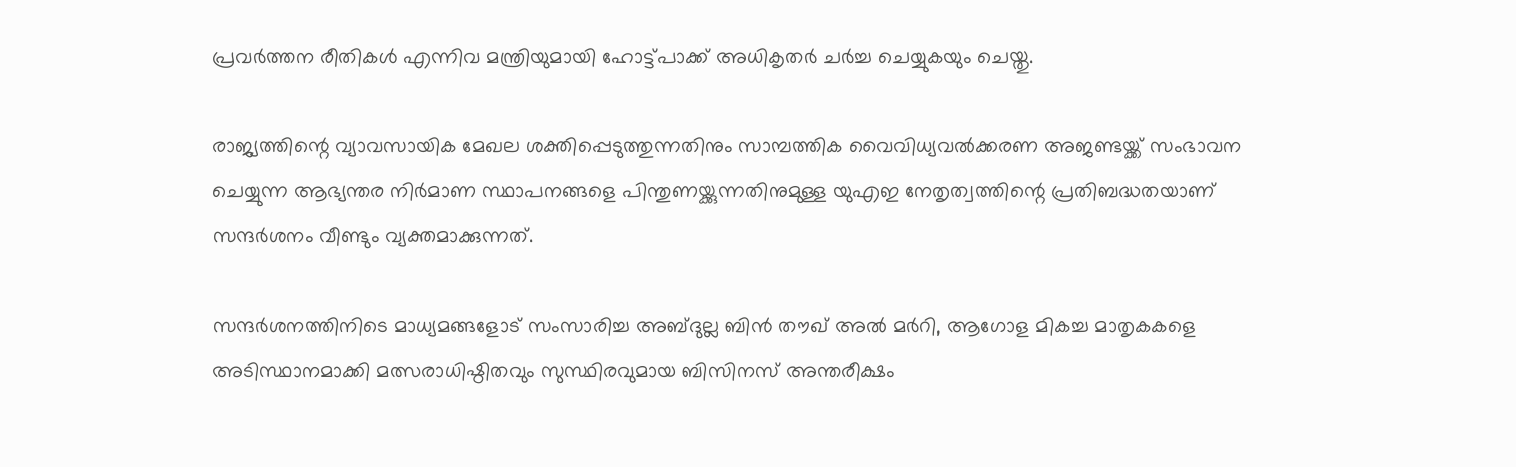പ്രവർത്തന രീതികൾ എന്നിവ മന്ത്രിയുമായി ഹോട്ട്‌പാക്ക് അധികൃതർ ചർച്ച ചെയ്യുകയും ചെയ്തു.

രാജ്യത്തിന്റെ വ്യാവസായിക മേഖല ശക്തിപ്പെടുത്തുന്നതിനും സാമ്പത്തിക വൈവിധ്യവല്‍ക്കരണ അജണ്ടയ്ക്ക് സംഭാവന ചെയ്യുന്ന ആഭ്യന്തര നിര്‍മാണ സ്ഥാപനങ്ങളെ പിന്തുണയ്ക്കുന്നതിനുമുള്ള യുഎഇ നേതൃത്വത്തിന്റെ പ്രതിബദ്ധതയാണ് സന്ദര്‍ശനം വീണ്ടും വ്യക്തമാക്കുന്നത്.

സന്ദര്‍ശനത്തിനിടെ മാധ്യമങ്ങളോട് സംസാരിച്ച അബ്ദുല്ല ബിന്‍ തൗഖ് അല്‍ മര്‍റി, ആഗോള മികച്ച മാതൃകകളെ അടിസ്ഥാനമാക്കി മത്സരാധിഷ്ഠിതവും സുസ്ഥിരവുമായ ബിസിനസ് അന്തരീക്ഷം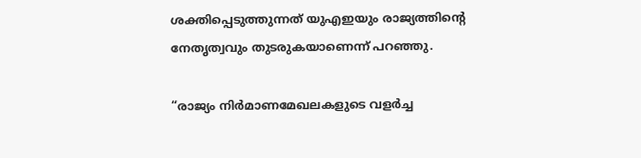ശക്തിപ്പെടുത്തുന്നത് യുഎഇയും രാജ്യത്തിന്റെ നേതൃത്വവും തുടരുകയാണെന്ന് പറഞ്ഞു.

“രാജ്യം നിര്‍മാണമേഖലകളുടെ വളര്‍ച്ച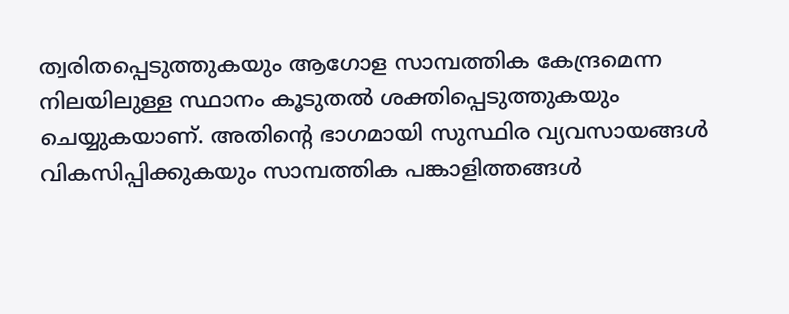ത്വരിതപ്പെടുത്തുകയും ആഗോള സാമ്പത്തിക കേന്ദ്രമെന്ന നിലയിലുള്ള സ്ഥാനം കൂടുതല്‍ ശക്തിപ്പെടുത്തുകയും ചെയ്യുകയാണ്. അതിന്റെ ഭാഗമായി സുസ്ഥിര വ്യവസായങ്ങള്‍ വികസിപ്പിക്കുകയും സാമ്പത്തിക പങ്കാളിത്തങ്ങള്‍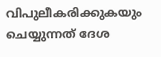വിപുലീകരിക്കുകയും ചെയ്യുന്നത് ദേശ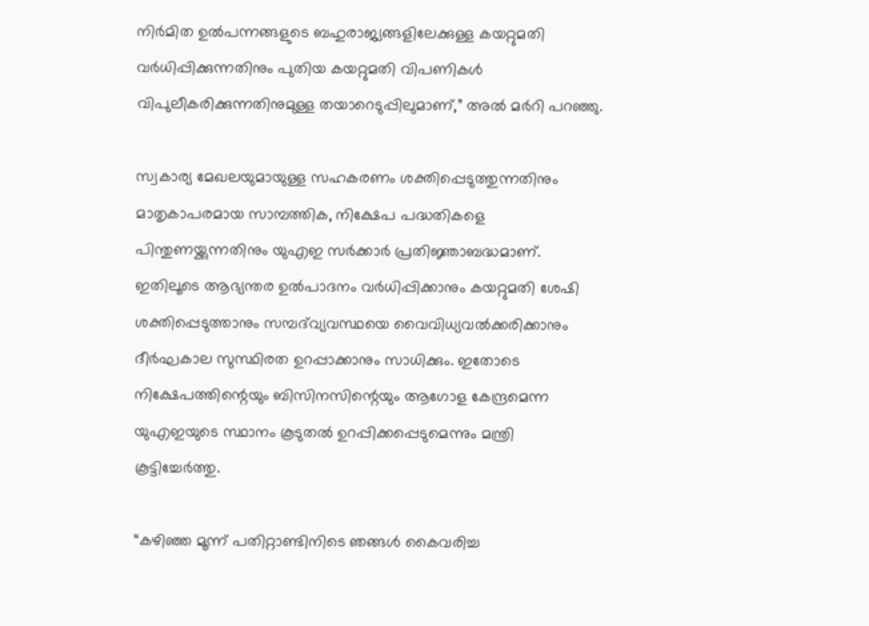നിർമിത ഉല്‍പന്നങ്ങളുടെ ബഹുരാജ്യങ്ങളിലേക്കുള്ള കയറ്റുമതി വര്‍ധിപ്പിക്കുന്നതിനും പുതിയ കയറ്റുമതി വിപണികള്‍ വിപുലീകരിക്കുന്നതിനുമുള്ള തയാറെടുപ്പിലുമാണ്,” അല്‍ മര്‍റി പറഞ്ഞു.

സ്വകാര്യ മേഖലയുമായുള്ള സഹകരണം ശക്തിപ്പെടുത്തുന്നതിനും മാതൃകാപരമായ സാമ്പത്തിക, നിക്ഷേപ പദ്ധതികളെ പിന്തുണയ്ക്കുന്നതിനും യുഎഇ സര്‍ക്കാര്‍ പ്രതിജ്ഞാബദ്ധമാണ്. ഇതിലൂടെ ആഭ്യന്തര ഉല്‍പാദനം വര്‍ധിപ്പിക്കാനും കയറ്റുമതി ശേഷി ശക്തിപ്പെടുത്താനും സമ്പദ്‌വ്യവസ്ഥയെ വൈവിധ്യവല്‍ക്കരിക്കാനും ദീര്‍ഘകാല സുസ്ഥിരത ഉറപ്പാക്കാനും സാധിക്കും. ഇതോടെ നിക്ഷേപത്തിന്റെയും ബിസിനസിന്റെയും ആഗോള കേന്ദ്രമെന്ന യുഎഇയുടെ സ്ഥാനം കൂടുതല്‍ ഉറപ്പിക്കപ്പെടുമെന്നും മന്ത്രി കൂട്ടിച്ചേര്‍ത്തു.

“കഴിഞ്ഞ മൂന്ന് പതിറ്റാണ്ടിനിടെ ഞങ്ങള്‍ കൈവരിച്ച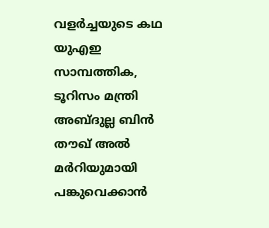വളര്‍ച്ചയുടെ കഥ യുഎഇ സാമ്പത്തിക, ടൂറിസം മന്ത്രി അബ്ദുല്ല ബിന്‍ തൗഖ് അല്‍ മര്‍റിയുമായി പങ്കുവെക്കാൻ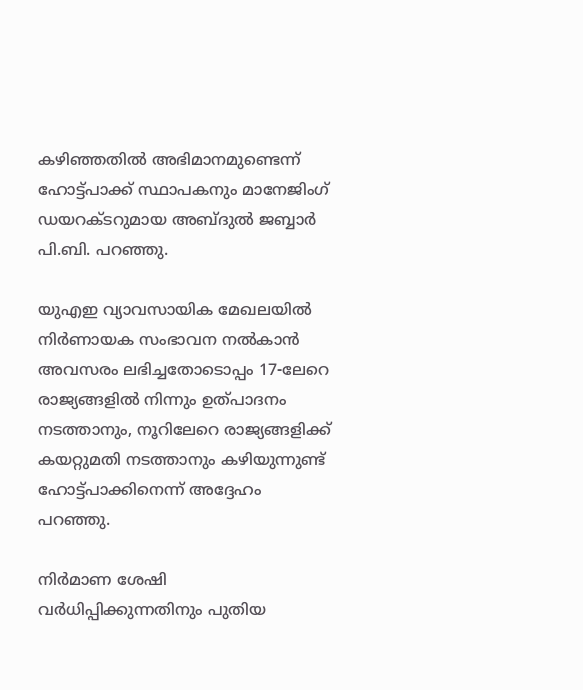കഴിഞ്ഞതില്‍ അഭിമാനമുണ്ടെന്ന് ഹോട്ട്‌പാക്ക് സ്ഥാപകനും മാനേജിംഗ് ഡയറക്ടറുമായ അബ്ദുല്‍ ജബ്ബാര്‍ പി.ബി. പറഞ്ഞു.

യുഎഇ വ്യാവസായിക മേഖലയിൽ നിർണായക സംഭാവന നൽകാൻ അവസരം ലഭിച്ചതോടൊപ്പം 17-ലേറെ രാജ്യങ്ങളിൽ നിന്നും ഉത്പാദനം നടത്താനും, നൂറിലേറെ രാജ്യങ്ങളിക്ക് കയറ്റുമതി നടത്താനും കഴിയുന്നുണ്ട് ഹോട്ട്‌പാക്കിനെന്ന് അദ്ദേഹം പറഞ്ഞു.

നിര്‍മാണ ശേഷി വര്‍ധിപ്പിക്കുന്നതിനും പുതിയ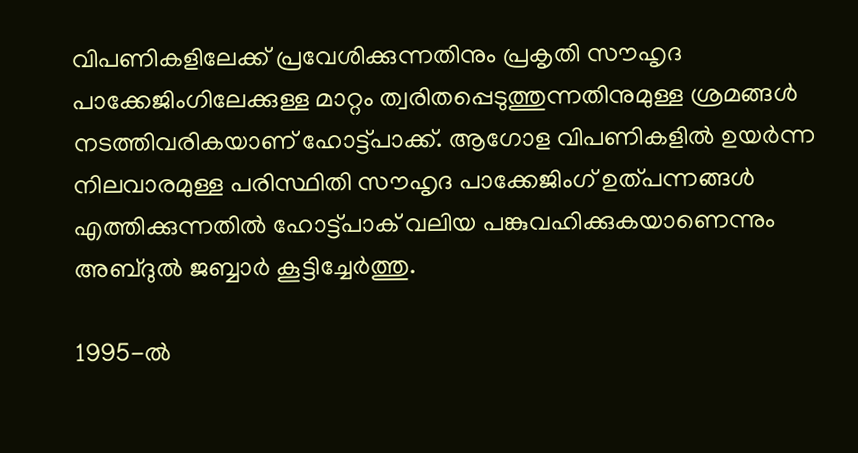വിപണികളിലേക്ക് പ്രവേശിക്കുന്നതിനും പ്രകൃതി സൗഹൃദ പാക്കേജിംഗിലേക്കുള്ള മാറ്റം ത്വരിതപ്പെടുത്തുന്നതിനുമുള്ള ശ്രമങ്ങൾ നടത്തിവരികയാണ് ഹോട്ട്‌പാക്ക്. ആഗോള വിപണികളിൽ ഉയർന്ന നിലവാരമുള്ള പരിസ്ഥിതി സൗഹൃദ പാക്കേജിംഗ് ഉത്പന്നങ്ങൾ എത്തിക്കുന്നതില്‍ ഹോട്ട്‌പാക് വലിയ പങ്കുവഹിക്കുകയാണെന്നും അബ്ദുല്‍ ജബ്ബാര്‍ കൂട്ടിച്ചേര്‍ത്തു.

1995-ല്‍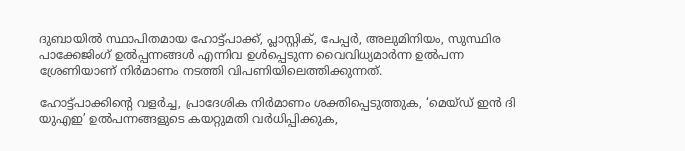ദുബായില്‍ സ്ഥാപിതമായ ഹോട്ട്‌പാക്ക്, പ്ലാസ്റ്റിക്, പേപ്പര്‍, അലുമിനിയം, സുസ്ഥിര പാക്കേജിംഗ് ഉൽപ്പന്നങ്ങൾ എന്നിവ ഉള്‍പ്പെടുന്ന വൈവിധ്യമാര്‍ന്ന ഉല്‍പന്ന ശ്രേണിയാണ് നിർമാണം നടത്തി വിപണിയിലെത്തിക്കുന്നത്.

ഹോട്ട്‌പാക്കിന്റെ വളര്‍ച്ച, പ്രാദേശിക നിര്‍മാണം ശക്തിപ്പെടുത്തുക, ‘മെയ്ഡ് ഇന്‍ ദി യുഎഇ’ ഉല്‍പന്നങ്ങളുടെ കയറ്റുമതി വര്‍ധിപ്പിക്കുക,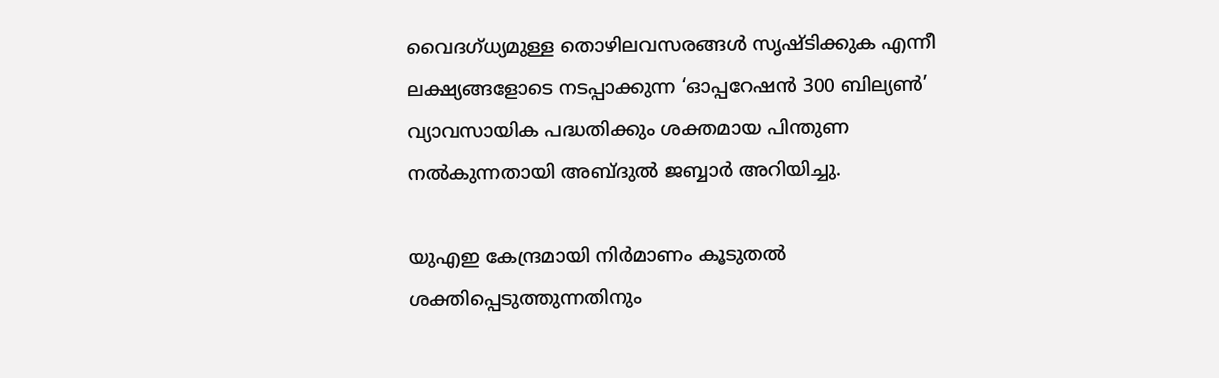വൈദഗ്ധ്യമുള്ള തൊഴിലവസരങ്ങള്‍ സൃഷ്ടിക്കുക എന്നീ ലക്ഷ്യങ്ങളോടെ നടപ്പാക്കുന്ന ‘ഓപ്പറേഷന്‍ 300 ബില്യണ്‍’ വ്യാവസായിക പദ്ധതിക്കും ശക്തമായ പിന്തുണ നല്‍കുന്നതായി അബ്ദുല്‍ ജബ്ബാര്‍ അറിയിച്ചു.

യുഎഇ കേന്ദ്രമായി നിര്‍മാണം കൂടുതല്‍ ശക്തിപ്പെടുത്തുന്നതിനും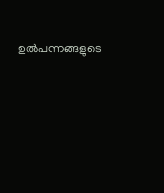ഉല്‍പന്നങ്ങളുടെ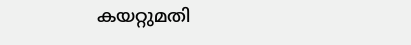കയറ്റുമതി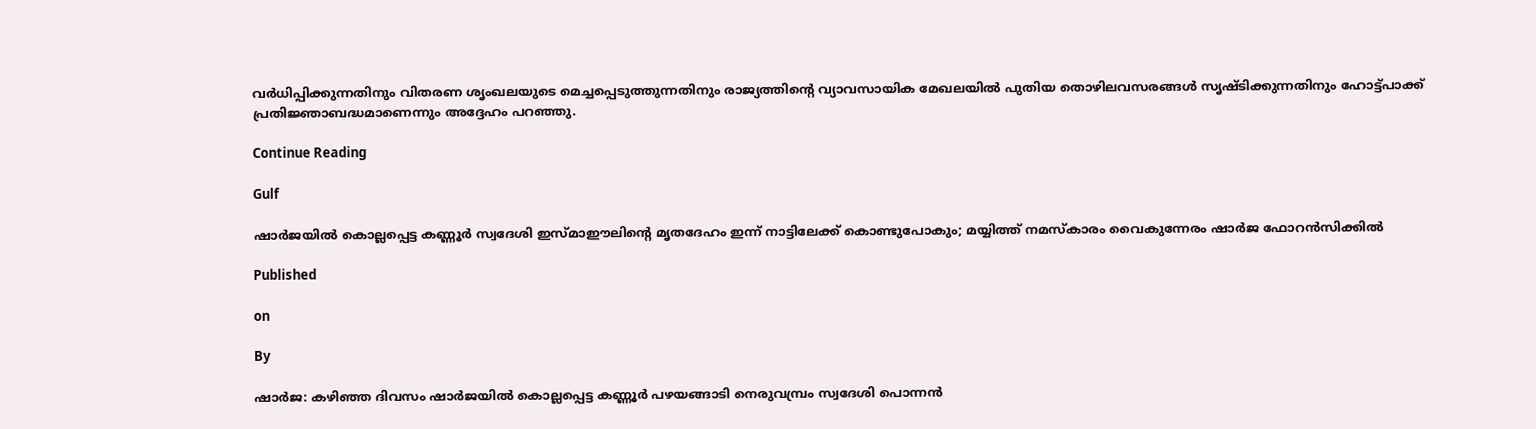വര്‍ധിപ്പിക്കുന്നതിനും വിതരണ ശൃംഖലയുടെ മെച്ചപ്പെടുത്തുന്നതിനും രാജ്യത്തിന്റെ വ്യാവസായിക മേഖലയില്‍ പുതിയ തൊഴിലവസരങ്ങള്‍ സൃഷ്ടിക്കുന്നതിനും ഹോട്ട്‌പാക്ക് പ്രതിജ്ഞാബദ്ധമാണെന്നും അദ്ദേഹം പറഞ്ഞു.

Continue Reading

Gulf

ഷാർജയിൽ കൊല്ലപ്പെട്ട കണ്ണൂർ സ്വദേശി ഇസ്മാഈലിന്റെ മൃതദേഹം ഇന്ന് നാട്ടിലേക്ക് കൊണ്ടുപോകും; മയ്യിത്ത് നമസ്കാരം വൈകുന്നേരം ഷാർജ ഫോറൻസിക്കിൽ

Published

on

By

ഷാർജ: കഴിഞ്ഞ ദിവസം ഷാര്‍ജയില്‍ കൊല്ലപ്പെട്ട കണ്ണൂര്‍ പഴയങ്ങാടി നെരുവമ്പ്രം സ്വദേശി പൊന്നന്‍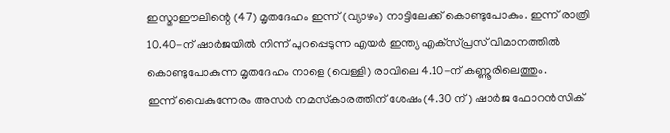ഇസ്മാഈലിന്റെ (47) മൃതദേഹം ഇന്ന് (വ്യാഴം) നാട്ടിലേക്ക് കൊണ്ടുപോകും. ഇന്ന് രാത്രി 10.40-ന് ഷാർജയിൽ നിന്ന് പുറപ്പെടുന്ന എയര്‍ ഇന്ത്യ എക്‌സ്പ്രസ് വിമാനത്തിൽ കൊണ്ടുപോകുന്ന മൃതദേഹം നാളെ (വെള്ളി) രാവിലെ 4.10-ന് കണ്ണൂരിലെത്തും.
ഇന്ന് വൈകുന്നേരം അസര്‍ നമസ്‌കാരത്തിന് ശേഷം(4.30 ന്‌) ഷാര്‍ജ ഫോറന്‍സിക്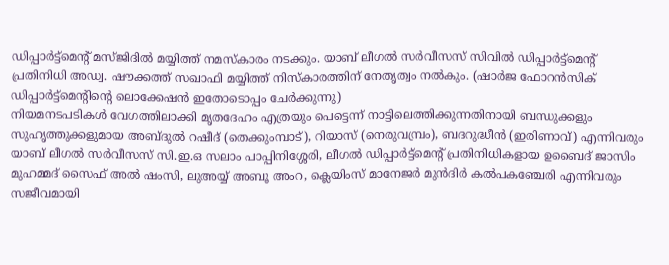ഡിപ്പാര്‍ട്ട്‌മെന്റ് മസ്ജിദിൽ മയ്യിത്ത് നമസ്‌കാരം നടക്കും. യാബ് ലീഗല്‍ സര്‍വീസസ് സിവില്‍ ഡിപ്പാര്‍ട്ട്‌മെന്റ് പ്രതിനിധി അഡ്വ. ഷൗക്കത്ത് സഖാഫി മയ്യിത്ത് നിസ്‌കാരത്തിന് നേതൃത്വം നല്‍കും. (ഷാര്‍ജ ഫോറന്‍സിക് ഡിപ്പാര്‍ട്ട്‌മെന്റിന്റെ ലൊക്കേഷൻ ഇതോടൊപ്പം ചേർക്കുന്നു)
നിയമനടപടികൾ വേഗത്തിലാക്കി മൃതദേഹം എത്രയും പെട്ടെന്ന് നാട്ടിലെത്തിക്കുന്നതിനായി ബന്ധുക്കളും സുഹൃത്തുക്കളുമായ അബ്ദുല്‍ റഷീദ് (തെക്കുംമ്പാട്), റിയാസ് (നെരുവമ്പ്രം), ബദറുദ്ധീൻ (ഇരിണാവ്) എന്നിവരും യാബ് ലീഗല്‍ സര്‍വീസസ് സി.ഇ.ഒ സലാം പാപ്പിനിശ്ശേരി, ലീഗല്‍ ഡിപ്പാര്‍ട്ട്‌മെന്റ് പ്രതിനിധികളായ ഉബൈദ് ജാസിം മുഹമ്മദ് സൈഫ് അല്‍ ഷംസി, ലുഅയ്യ് അബൂ അംറ, ക്ലെയിംസ് മാനേജര്‍ മുന്‍ദിര്‍ കല്‍പകഞ്ചേരി എന്നിവരും സജീവമായി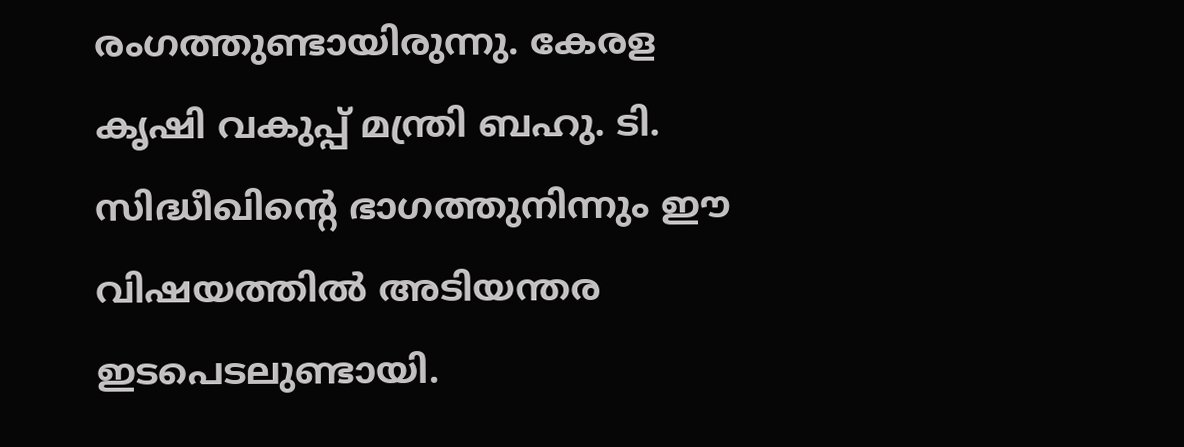രംഗത്തുണ്ടായിരുന്നു. കേരള കൃഷി വകുപ്പ് മന്ത്രി ബഹു. ടി. സിദ്ധീഖിന്റെ ഭാഗത്തുനിന്നും ഈ വിഷയത്തിൽ അടിയന്തര ഇടപെടലുണ്ടായി.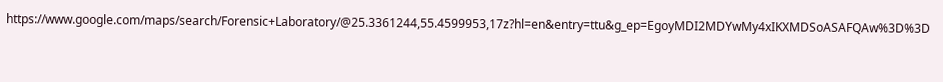https://www.google.com/maps/search/Forensic+Laboratory/@25.3361244,55.4599953,17z?hl=en&entry=ttu&g_ep=EgoyMDI2MDYwMy4xIKXMDSoASAFQAw%3D%3D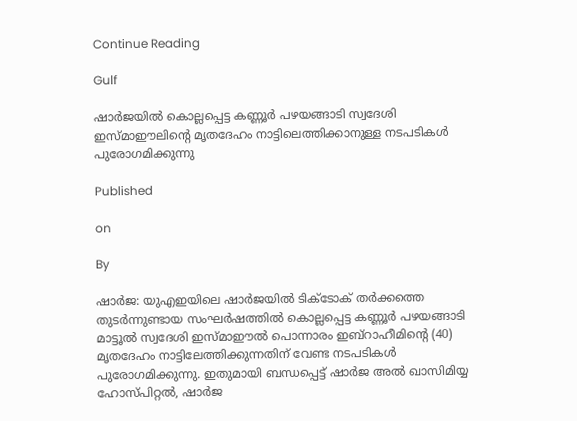Continue Reading

Gulf

ഷാര്‍ജയില്‍ കൊല്ലപ്പെട്ട കണ്ണൂര്‍ പഴയങ്ങാടി സ്വദേശി ഇസ്മാഈലിന്റെ മൃതദേഹം നാട്ടിലെത്തിക്കാനുള്ള നടപടികള്‍ പുരോഗമിക്കുന്നു

Published

on

By

ഷാർജ: യുഎഇയിലെ ഷാർജയിൽ ടിക്ടോക് തർക്കത്തെ തുടർന്നുണ്ടായ സംഘർഷത്തിൽ കൊല്ലപ്പെട്ട കണ്ണൂർ പഴയങ്ങാടി മാട്ടൂൽ സ്വദേശി ഇസ്മാഈല്‍ പൊന്നാരം ഇബ്‌റാഹീമിന്റെ (40) മൃതദേഹം നാട്ടിലേത്തിക്കുന്നതിന് വേണ്ട നടപടികള്‍ പുരോഗമിക്കുന്നു. ഇതുമായി ബന്ധപ്പെട്ട് ഷാര്‍ജ അല്‍ ഖാസിമിയ്യ ഹോസ്പിറ്റല്‍, ഷാര്‍ജ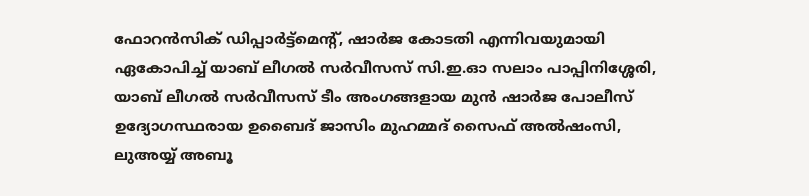ഫോറന്‍സിക് ഡിപ്പാര്‍ട്ട്‌മെന്റ്, ഷാര്‍ജ കോടതി എന്നിവയുമായി ഏകോപിച്ച് യാബ് ലീഗല്‍ സര്‍വീസസ് സി.ഇ.ഓ സലാം പാപ്പിനിശ്ശേരി, യാബ് ലീഗല്‍ സര്‍വീസസ് ടീം അംഗങ്ങളായ മുന്‍ ഷാര്‍ജ പോലീസ് ഉദ്യോഗസ്ഥരായ ഉബൈദ് ജാസിം മുഹമ്മദ് സൈഫ് അല്‍ഷംസി, ലുഅയ്യ് അബൂ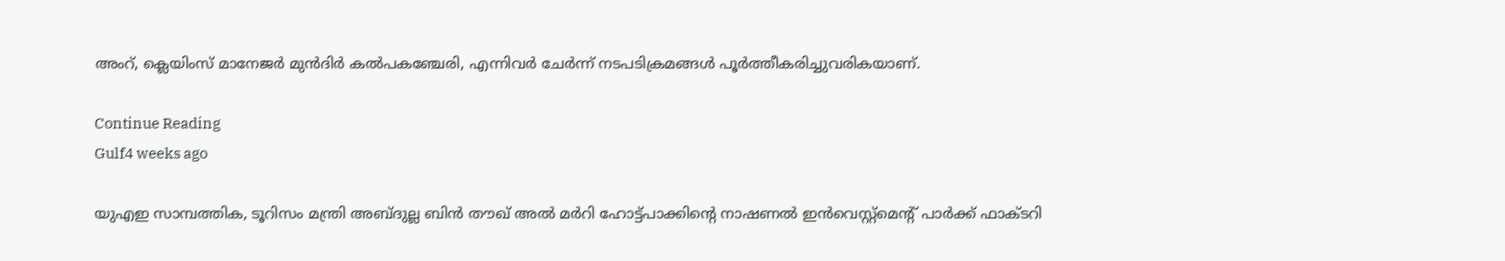അംറ്, ക്ലെയിംസ് മാനേജര്‍ മുൻദിർ കൽപകഞ്ചേരി, എന്നിവര്‍ ചേര്‍ന്ന്‌ നടപടിക്രമങ്ങള്‍ പൂര്‍ത്തീകരിച്ചുവരികയാണ്.

Continue Reading
Gulf4 weeks ago

യുഎഇ സാമ്പത്തിക, ടൂറിസം മന്ത്രി അബ്ദുല്ല ബിന്‍ തൗഖ് അല്‍ മര്‍റി ഹോട്ട്‌പാക്കിന്റെ നാഷണൽ ഇൻവെസ്റ്റ്മെന്റ് പാർക്ക് ഫാക്ടറി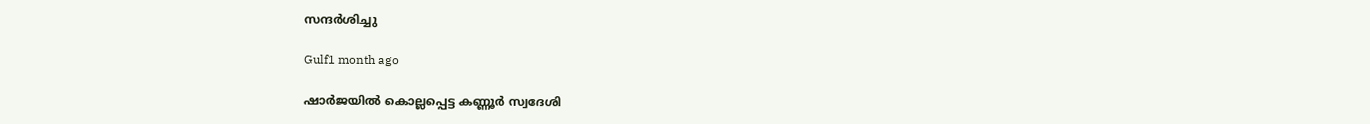സന്ദർശിച്ചു

Gulf1 month ago

ഷാർജയിൽ കൊല്ലപ്പെട്ട കണ്ണൂർ സ്വദേശി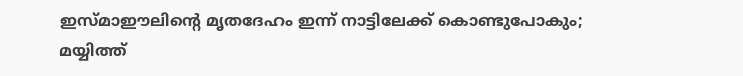ഇസ്മാഈലിന്റെ മൃതദേഹം ഇന്ന് നാട്ടിലേക്ക് കൊണ്ടുപോകും; മയ്യിത്ത്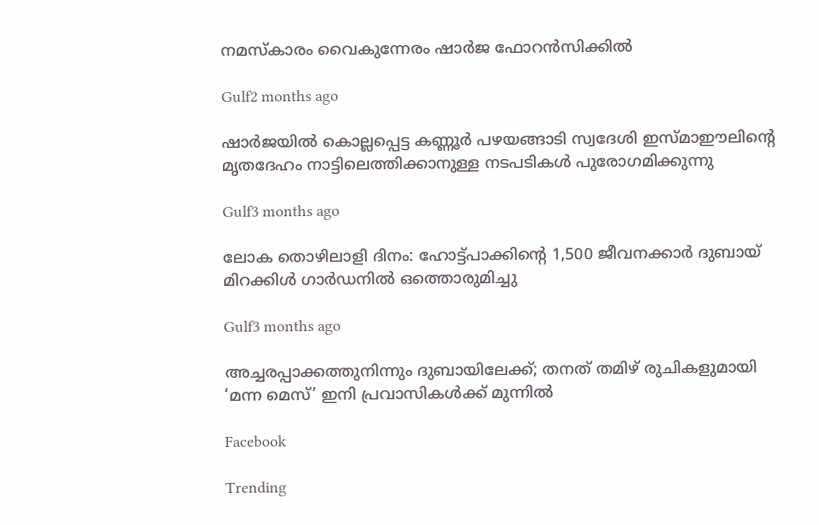നമസ്കാരം വൈകുന്നേരം ഷാർജ ഫോറൻസിക്കിൽ

Gulf2 months ago

ഷാര്‍ജയില്‍ കൊല്ലപ്പെട്ട കണ്ണൂര്‍ പഴയങ്ങാടി സ്വദേശി ഇസ്മാഈലിന്റെ മൃതദേഹം നാട്ടിലെത്തിക്കാനുള്ള നടപടികള്‍ പുരോഗമിക്കുന്നു

Gulf3 months ago

ലോക തൊഴിലാളി ദിനം: ഹോട്ട്‌പാക്കിന്റെ 1,500 ജീവനക്കാർ ദുബായ് മിറക്കിള്‍ ഗാര്‍ഡനിൽ ഒത്തൊരുമിച്ചു

Gulf3 months ago

അച്ചരപ്പാക്കത്തുനിന്നും ദുബായിലേക്ക്; തനത് തമിഴ് രുചികളുമായി ‘മന്ന മെസ്’ ഇനി പ്രവാസികൾക്ക് മുന്നിൽ

Facebook

Trending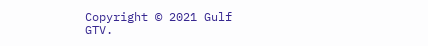Copyright © 2021 Gulf GTV.